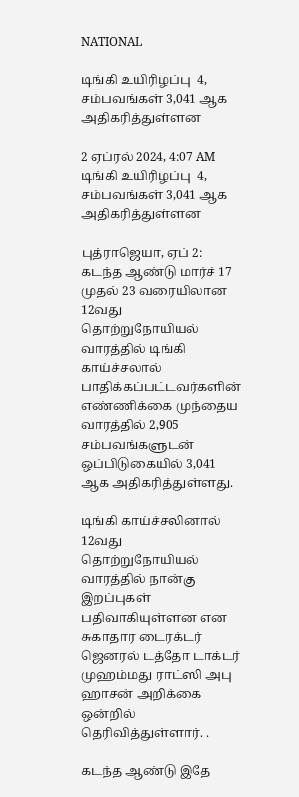NATIONAL

டிங்கி உயிரிழப்பு  4, சம்பவங்கள் 3,041 ஆக அதிகரித்துள்ளன

2 ஏப்ரல் 2024, 4:07 AM
டிங்கி உயிரிழப்பு  4, சம்பவங்கள் 3,041 ஆக அதிகரித்துள்ளன

புத்ராஜெயா, ஏப் 2: கடந்த ஆண்டு மார்ச் 17 முதல் 23 வரையிலான 12வது தொற்றுநோயியல் வாரத்தில் டிங்கி காய்ச்சலால் பாதிக்கப்பட்டவர்களின் எண்ணிக்கை முந்தைய வாரத்தில் 2,905 சம்பவங்களுடன் ஒப்பிடுகையில் 3,041 ஆக அதிகரித்துள்ளது.

டிங்கி காய்ச்சலினால் 12வது தொற்றுநோயியல் வாரத்தில் நான்கு இறப்புகள் பதிவாகியுள்ளன என சுகாதார டைரக்டர் ஜெனரல் டத்தோ டாக்டர் முஹம்மது ராட்ஸி அபு ஹாசன் அறிக்கை ஒன்றில் தெரிவித்துள்ளார். .

கடந்த ஆண்டு இதே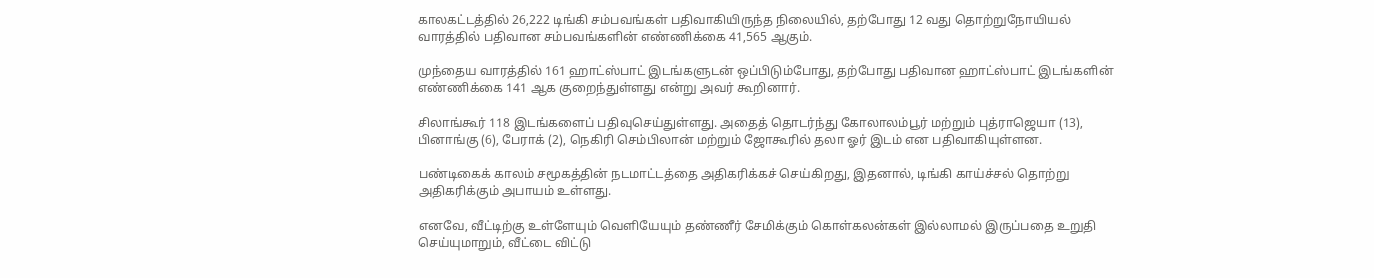காலகட்டத்தில் 26,222 டிங்கி சம்பவங்கள் பதிவாகியிருந்த நிலையில், தற்போது 12 வது தொற்றுநோயியல் வாரத்தில் பதிவான சம்பவங்களின் எண்ணிக்கை 41,565 ஆகும்.

முந்தைய வாரத்தில் 161 ஹாட்ஸ்பாட் இடங்களுடன் ஒப்பிடும்போது, தற்போது பதிவான ஹாட்ஸ்பாட் இடங்களின் எண்ணிக்கை 141 ஆக குறைந்துள்ளது என்று அவர் கூறினார்.

சிலாங்கூர் 118 இடங்களைப் பதிவுசெய்துள்ளது. அதைத் தொடர்ந்து கோலாலம்பூர் மற்றும் புத்ராஜெயா (13), பினாங்கு (6), பேராக் (2), நெகிரி செம்பிலான் மற்றும் ஜோகூரில் தலா ஓர் இடம் என பதிவாகியுள்ளன.

பண்டிகைக் காலம் சமூகத்தின் நடமாட்டத்தை அதிகரிக்கச் செய்கிறது, இதனால், டிங்கி காய்ச்சல் தொற்று அதிகரிக்கும் அபாயம் உள்ளது.

எனவே, வீட்டிற்கு உள்ளேயும் வெளியேயும் தண்ணீர் சேமிக்கும் கொள்கலன்கள் இல்லாமல் இருப்பதை உறுதி செய்யுமாறும், வீட்டை விட்டு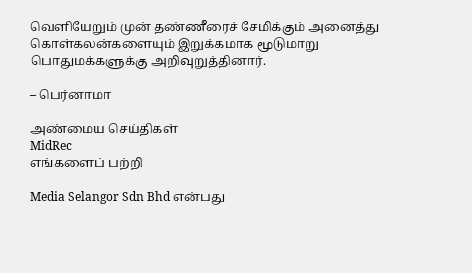வெளியேறும் முன் தண்ணீரைச் சேமிக்கும் அனைத்து கொள்கலன்களையும் இறுக்கமாக மூடுமாறு பொதுமக்களுக்கு அறிவுறுத்தினார்.

– பெர்னாமா

அண்மைய செய்திகள்
MidRec
எங்களைப் பற்றி

Media Selangor Sdn Bhd என்பது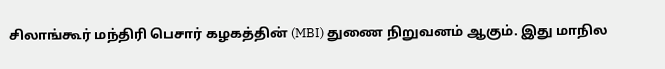சிலாங்கூர் மந்திரி பெசார் கழகத்தின் (MBI) துணை நிறுவனம் ஆகும். இது மாநில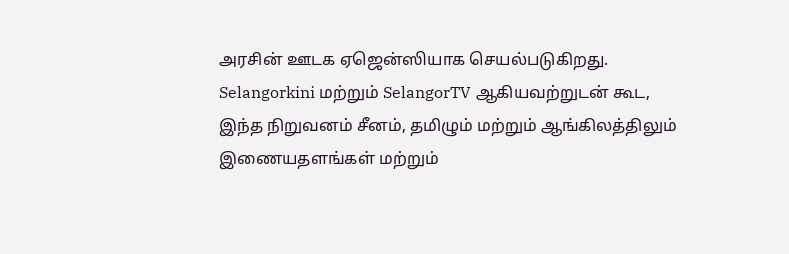அரசின் ஊடக ஏஜென்ஸியாக செயல்படுகிறது. Selangorkini மற்றும் SelangorTV ஆகியவற்றுடன் கூட, இந்த நிறுவனம் சீனம், தமிழும் மற்றும் ஆங்கிலத்திலும் இணையதளங்கள் மற்றும்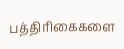பத்திரிகைகளை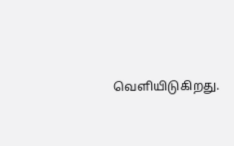வெளியிடுகிறது.